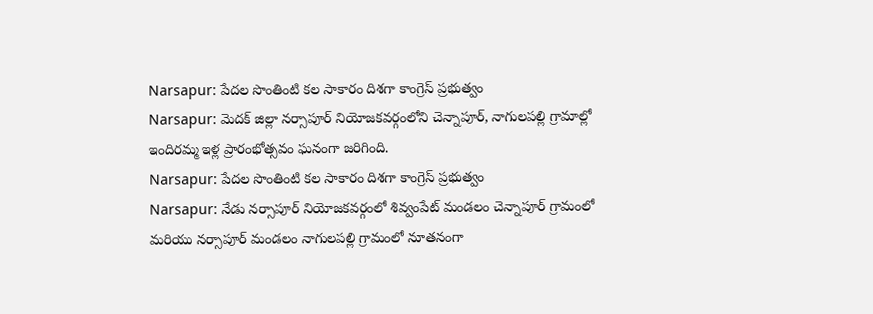Narsapur: పేదల సొంతింటి కల సాకారం దిశగా కాంగ్రెస్ ప్రభుత్వం
Narsapur: మెదక్ జిల్లా నర్సాపూర్ నియోజకవర్గంలోని చెన్నాపూర్, నాగులపల్లి గ్రామాల్లో ఇందిరమ్మ ఇళ్ల ప్రారంభోత్సవం ఘనంగా జరిగింది.
Narsapur: పేదల సొంతింటి కల సాకారం దిశగా కాంగ్రెస్ ప్రభుత్వం
Narsapur: నేడు నర్సాపూర్ నియోజకవర్గంలో శివ్వంపేట్ మండలం చెన్నాపూర్ గ్రామంలో మరియు నర్సాపూర్ మండలం నాగులపల్లి గ్రామంలో నూతనంగా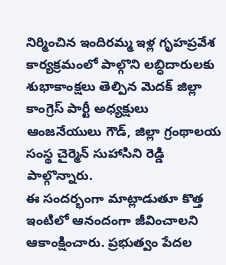నిర్మించిన ఇందిరమ్మ ఇళ్ల గృహప్రవేశ కార్యక్రమంలో పాల్గొని లబ్ధిదారులకు శుభాకాంక్షలు తెల్పిన మెదక్ జిల్లా కాంగ్రెస్ పార్టీ అధ్యక్షులు ఆంజనేయులు గౌడ్, జిల్లా గ్రంథాలయ సంస్థ చైర్మెన్ సుహాసిని రెడ్డి పాల్గొన్నారు.
ఈ సందర్భంగా మాట్లాడుతూ కొత్త ఇంటిలో ఆనందంగా జీవించాలని ఆకాంక్షించారు. ప్రభుత్వం పేదల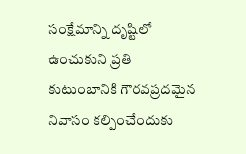సంక్షేమాన్ని దృష్టిలో ఉంచుకుని ప్రతి కుటుంబానికి గౌరవప్రదమైన నివాసం కల్పించేందుకు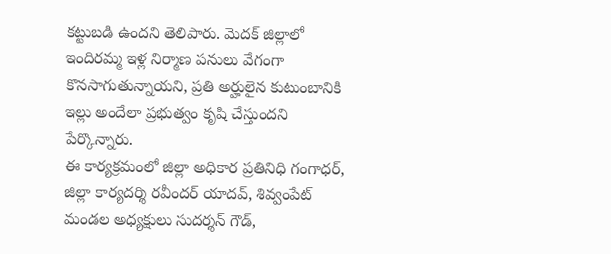కట్టుబడి ఉందని తెలిపారు. మెదక్ జిల్లాలో ఇందిరమ్మ ఇళ్ల నిర్మాణ పనులు వేగంగా కొనసాగుతున్నాయని, ప్రతి అర్హులైన కుటుంబానికి ఇల్లు అందేలా ప్రభుత్వం కృషి చేస్తుందని పేర్కొన్నారు.
ఈ కార్యక్రమంలో జిల్లా అధికార ప్రతినిధి గంగాధర్, జిల్లా కార్యదర్శి రవీందర్ యాదవ్, శివ్వంపేట్ మండల అధ్యక్షులు సుదర్శన్ గౌడ్,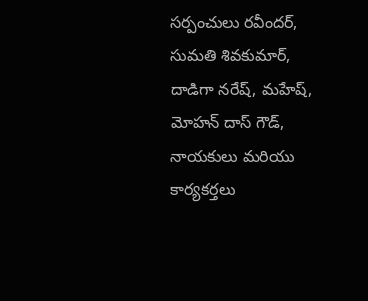సర్పంచులు రవీందర్, సుమతి శివకుమార్, దాడిగా నరేష్, మహేష్, మోహన్ దాస్ గౌడ్, నాయకులు మరియు కార్యకర్తలు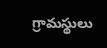గ్రామస్థులు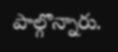పాల్గొన్నారు.